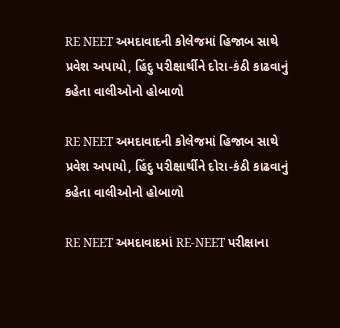RE NEET અમદાવાદની કોલેજમાં હિજાબ સાથે પ્રવેશ અપાયો, હિંદુ પરીક્ષાર્થીને દોરા-કંઠી કાઢવાનું કહેતા વાલીઓનો હોબાળો

RE NEET અમદાવાદની કોલેજમાં હિજાબ સાથે પ્રવેશ અપાયો, હિંદુ પરીક્ષાર્થીને દોરા-કંઠી કાઢવાનું કહેતા વાલીઓનો હોબાળો

RE NEET અમદાવાદમાં RE-NEET પરીક્ષાના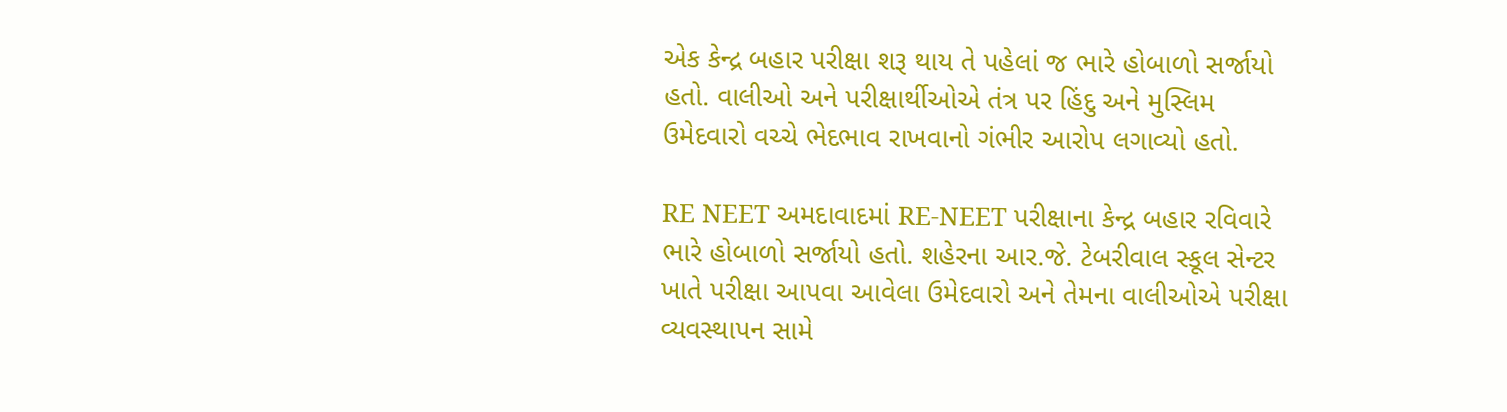એક કેન્દ્ર બહાર પરીક્ષા શરૂ થાય તે પહેલાં જ ભારે હોબાળો સર્જાયો હતો. વાલીઓ અને પરીક્ષાર્થીઓએ તંત્ર પર હિંદુ અને મુસ્લિમ ઉમેદવારો વચ્ચે ભેદભાવ રાખવાનો ગંભીર આરોપ લગાવ્યો હતો.

RE NEET અમદાવાદમાં RE-NEET પરીક્ષાના કેન્દ્ર બહાર રવિવારે ભારે હોબાળો સર્જાયો હતો. શહેરના આર.જે. ટેબરીવાલ સ્કૂલ સેન્ટર ખાતે પરીક્ષા આપવા આવેલા ઉમેદવારો અને તેમના વાલીઓએ પરીક્ષા વ્યવસ્થાપન સામે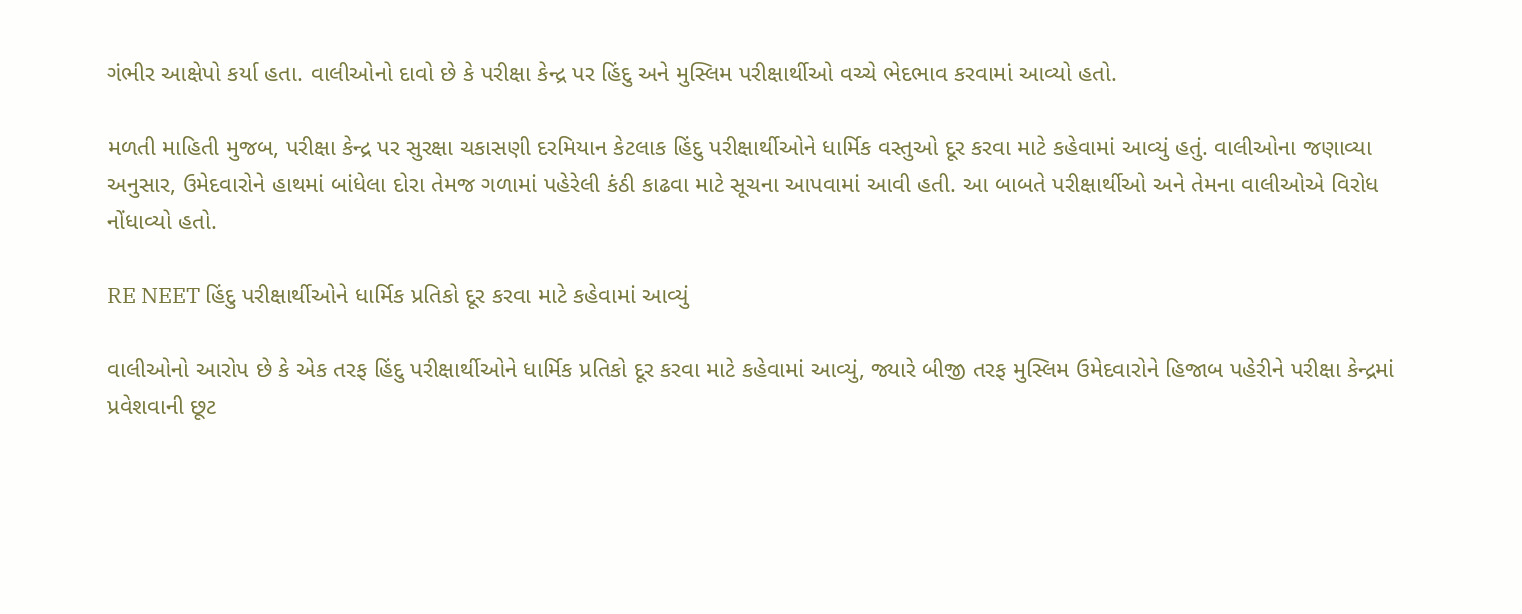ગંભીર આક્ષેપો કર્યા હતા. વાલીઓનો દાવો છે કે પરીક્ષા કેન્દ્ર પર હિંદુ અને મુસ્લિમ પરીક્ષાર્થીઓ વચ્ચે ભેદભાવ કરવામાં આવ્યો હતો.

મળતી માહિતી મુજબ, પરીક્ષા કેન્દ્ર પર સુરક્ષા ચકાસણી દરમિયાન કેટલાક હિંદુ પરીક્ષાર્થીઓને ધાર્મિક વસ્તુઓ દૂર કરવા માટે કહેવામાં આવ્યું હતું. વાલીઓના જણાવ્યા અનુસાર, ઉમેદવારોને હાથમાં બાંધેલા દોરા તેમજ ગળામાં પહેરેલી કંઠી કાઢવા માટે સૂચના આપવામાં આવી હતી. આ બાબતે પરીક્ષાર્થીઓ અને તેમના વાલીઓએ વિરોધ નોંધાવ્યો હતો.

RE NEET હિંદુ પરીક્ષાર્થીઓને ધાર્મિક પ્રતિકો દૂર કરવા માટે કહેવામાં આવ્યું

વાલીઓનો આરોપ છે કે એક તરફ હિંદુ પરીક્ષાર્થીઓને ધાર્મિક પ્રતિકો દૂર કરવા માટે કહેવામાં આવ્યું, જ્યારે બીજી તરફ મુસ્લિમ ઉમેદવારોને હિજાબ પહેરીને પરીક્ષા કેન્દ્રમાં પ્રવેશવાની છૂટ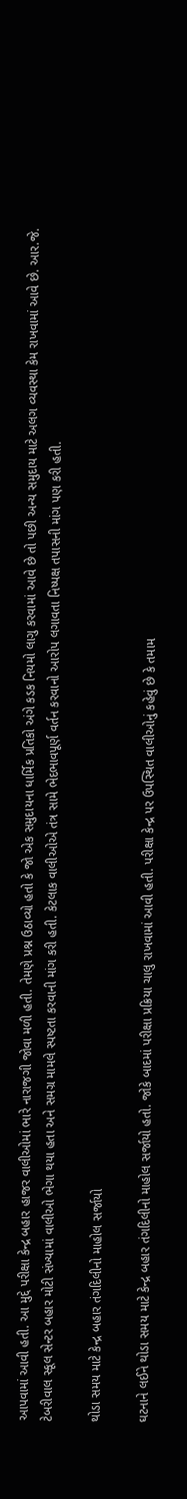આપવામાં આવી હતી. આ મુદ્દે પરીક્ષા કેન્દ્ર બહાર હાજર વાલીઓમાં ભારે નારાજગી જોવા મળી હતી. તેમણે પ્રશ્ન ઉઠાવ્યો હતો કે જો એક સમુદાયના ધાર્મિક પ્રતિકો અંગે કડક નિયમો લાગુ કરવામાં આવે છે તો પછી અન્ય સમુદાય માટે અલગ વ્યવસ્થા કેમ રાખવામાં આવે છે. આર.જે. ટેબરીવાલ સ્કૂલ સેન્ટર બહાર મોટી સંખ્યામાં વાલીઓ ભેગા થયા હતા અને સમગ્ર મામલે સ્પષ્ટતા કરવાની માંગ કરી હતી. કેટલાક વાલીઓએ તંત્ર સામે ભેદભાવપૂર્ણ વર્તન કરવાનો આરોપ લગાવતા નિષ્પક્ષ તપાસની માંગ પણ કરી હતી.

થોડા સમય માટે કેન્દ્ર બહાર તંગદિલીનો માહોલ સર્જાયો

ઘટનાને લઈને થોડા સમય માટે કેન્દ્ર બહાર તંગદિલીનો માહોલ સર્જાયો હતો. જોકે બાદમાં પરીક્ષા પ્રક્રિયા ચાલુ રાખવામાં આવી હતી. પરીક્ષા કેન્દ્ર પર ઉપસ્થિત વાલીઓનું કહેવું છે કે તમામ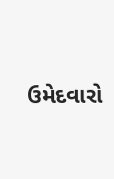ઉમેદવારો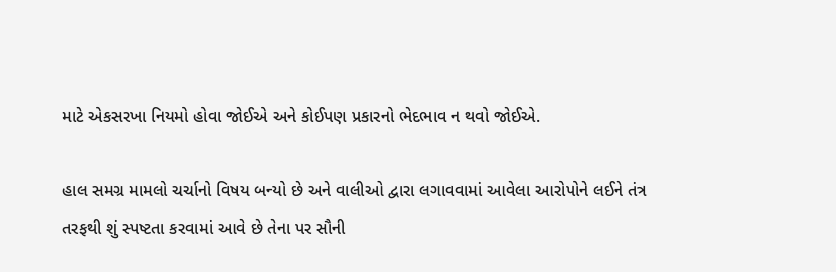માટે એકસરખા નિયમો હોવા જોઈએ અને કોઈપણ પ્રકારનો ભેદભાવ ન થવો જોઈએ.

હાલ સમગ્ર મામલો ચર્ચાનો વિષય બન્યો છે અને વાલીઓ દ્વારા લગાવવામાં આવેલા આરોપોને લઈને તંત્ર તરફથી શું સ્પષ્ટતા કરવામાં આવે છે તેના પર સૌની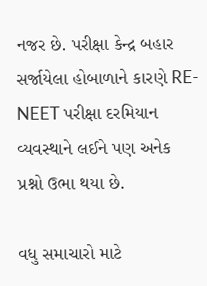નજર છે. પરીક્ષા કેન્દ્ર બહાર સર્જાયેલા હોબાળાને કારણે RE-NEET પરીક્ષા દરમિયાન વ્યવસ્થાને લઈને પણ અનેક પ્રશ્નો ઉભા થયા છે.

વધુ સમાચારો માટે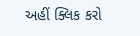અહીં ક્લિક કરો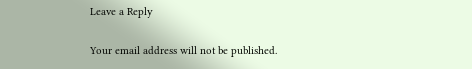Leave a Reply

Your email address will not be published.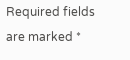Required fields are marked *